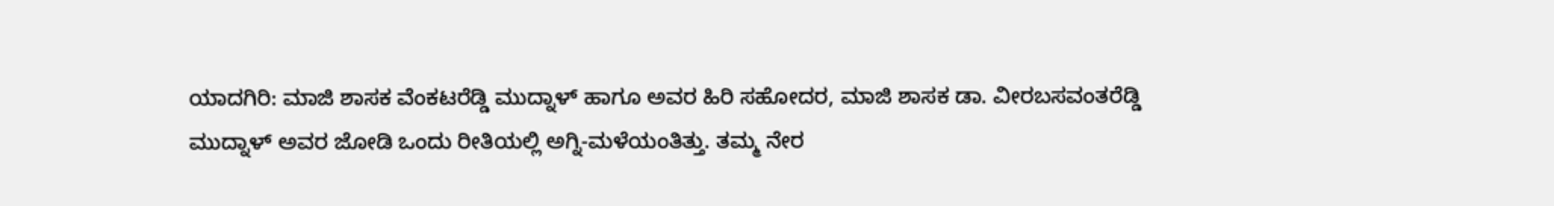ಯಾದಗಿರಿ: ಮಾಜಿ ಶಾಸಕ ವೆಂಕಟರೆಡ್ಡಿ ಮುದ್ನಾಳ್ ಹಾಗೂ ಅವರ ಹಿರಿ ಸಹೋದರ, ಮಾಜಿ ಶಾಸಕ ಡಾ. ವೀರಬಸವಂತರೆಡ್ಡಿ ಮುದ್ನಾಳ್ ಅವರ ಜೋಡಿ ಒಂದು ರೀತಿಯಲ್ಲಿ ಅಗ್ನಿ-ಮಳೆಯಂತಿತ್ತು. ತಮ್ಮ ನೇರ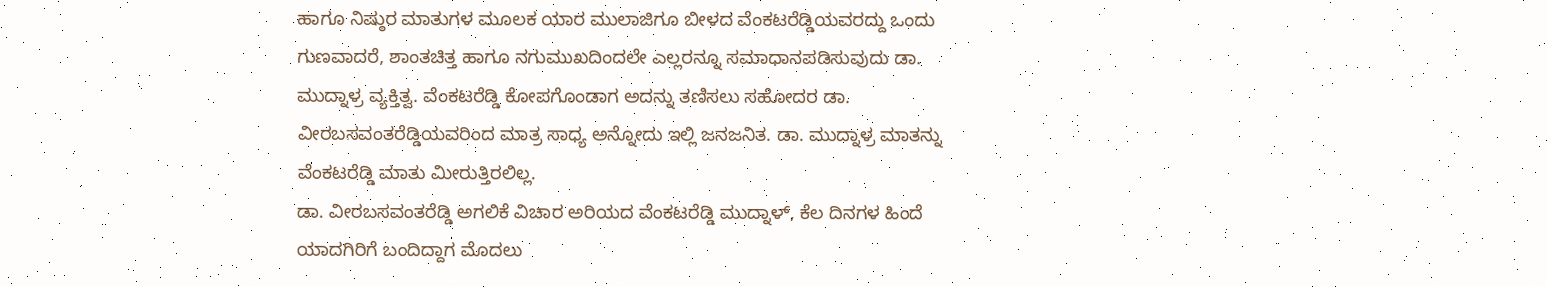ಹಾಗೂ ನಿಷ್ಠುರ ಮಾತುಗಳ ಮೂಲಕ ಯಾರ ಮುಲಾಜಿಗೂ ಬೀಳದ ವೆಂಕಟರೆಡ್ಡಿಯವರದ್ದು ಒಂದು ಗುಣವಾದರೆ, ಶಾಂತಚಿತ್ತ ಹಾಗೂ ನಗುಮುಖದಿಂದಲೇ ಎಲ್ಲರನ್ನೂ ಸಮಾಧಾನಪಡಿಸುವುದು ಡಾ. ಮುದ್ನಾಳ್ರ ವ್ಯಕ್ತಿತ್ವ. ವೆಂಕಟರೆಡ್ಡಿ ಕೋಪಗೊಂಡಾಗ ಅದನ್ನು ತಣಿಸಲು ಸಹೋದರ ಡಾ. ವೀರಬಸವಂತರೆಡ್ಡಿಯವರಿಂದ ಮಾತ್ರ ಸಾಧ್ಯ ಅನ್ನೋದು ಇಲ್ಲಿ ಜನಜನಿತ. ಡಾ. ಮುದ್ನಾಳ್ರ ಮಾತನ್ನು ವೆಂಕಟರೆಡ್ಡಿ ಮಾತು ಮೀರುತ್ತಿರಲಿಲ್ಲ.
ಡಾ. ವೀರಬಸವಂತರೆಡ್ಡಿ ಅಗಲಿಕೆ ವಿಚಾರ ಅರಿಯದ ವೆಂಕಟರೆಡ್ಡಿ ಮುದ್ನಾಳ್, ಕೆಲ ದಿನಗಳ ಹಿಂದೆ ಯಾದಗಿರಿಗೆ ಬಂದಿದ್ದಾಗ ಮೊದಲು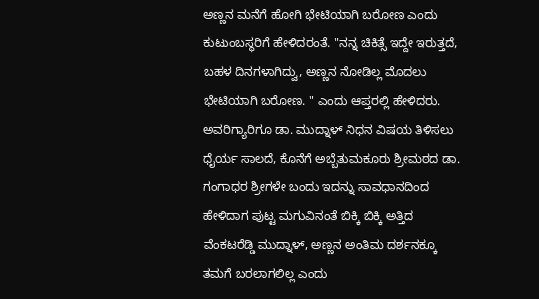ಅಣ್ಣನ ಮನೆಗೆ ಹೋಗಿ ಭೇಟಿಯಾಗಿ ಬರೋಣ ಎಂದು ಕುಟುಂಬಸ್ಥರಿಗೆ ಹೇಳಿದರಂತೆ. "ನನ್ನ ಚಿಕಿತ್ಸೆ ಇದ್ದೇ ಇರುತ್ತದೆ, ಬಹಳ ದಿನಗಳಾಗಿದ್ವು, ಅಣ್ಣನ ನೋಡಿಲ್ಲ ಮೊದಲು ಭೇಟಿಯಾಗಿ ಬರೋಣ. " ಎಂದು ಆಪ್ತರಲ್ಲಿ ಹೇಳಿದರು. ಅವರಿಗ್ಯಾರಿಗೂ ಡಾ. ಮುದ್ನಾಳ್ ನಿಧನ ವಿಷಯ ತಿಳಿಸಲು ಧೈರ್ಯ ಸಾಲದೆ, ಕೊನೆಗೆ ಅಬ್ಬೆತುಮಕೂರು ಶ್ರೀಮಠದ ಡಾ. ಗಂಗಾಧರ ಶ್ರೀಗಳೇ ಬಂದು ಇದನ್ನು ಸಾವಧಾನದಿಂದ ಹೇಳಿದಾಗ ಪುಟ್ಟ ಮಗುವಿನಂತೆ ಬಿಕ್ಕಿ ಬಿಕ್ಕಿ ಅತ್ತಿದ ವೆಂಕಟರೆಡ್ಡಿ ಮುದ್ನಾಳ್, ಅಣ್ಣನ ಅಂತಿಮ ದರ್ಶನಕ್ಕೂ ತಮಗೆ ಬರಲಾಗಲಿಲ್ಲ ಎಂದು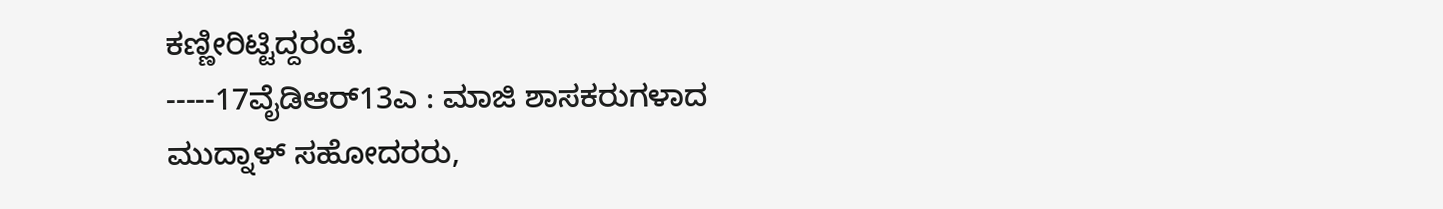ಕಣ್ಣೀರಿಟ್ಟಿದ್ದರಂತೆ.
-----17ವೈಡಿಆರ್13ಎ : ಮಾಜಿ ಶಾಸಕರುಗಳಾದ ಮುದ್ನಾಳ್ ಸಹೋದರರು,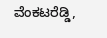ವೆಂಕಟರೆಡ್ಡಿ,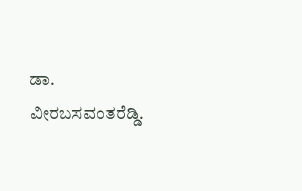ಡಾ. ವೀರಬಸವಂತರೆಡ್ಡಿ.